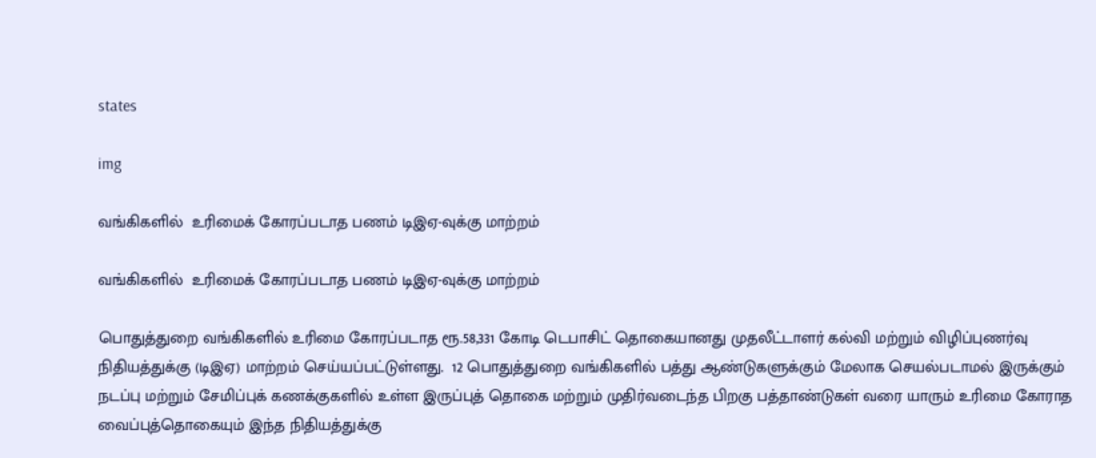states

img

வங்கிகளில்  உரிமைக் கோரப்படாத பணம் டிஇஏ-வுக்கு மாற்றம்

வங்கிகளில்  உரிமைக் கோரப்படாத பணம் டிஇஏ-வுக்கு மாற்றம்

பொதுத்துறை வங்கிகளில் உரிமை கோரப்படாத ரூ.58,331 கோடி டெபாசிட் தொகையானது முதலீட்டாளர் கல்வி மற்றும் விழிப்புணர்வு நிதியத்துக்கு (டிஇஏ) மாற்றம் செய்யப்பட்டுள்ளது.  12 பொதுத்துறை வங்கிகளில் பத்து ஆண்டுகளுக்கும் மேலாக செயல்படாமல் இருக்கும் நடப்பு மற்றும் சேமிப்புக் கணக்குகளில் உள்ள இருப்புத் தொகை மற்றும் முதிர்வடைந்த பிறகு பத்தாண்டுகள் வரை யாரும் உரிமை கோராத வைப்புத்தொகையும் இந்த நிதியத்துக்கு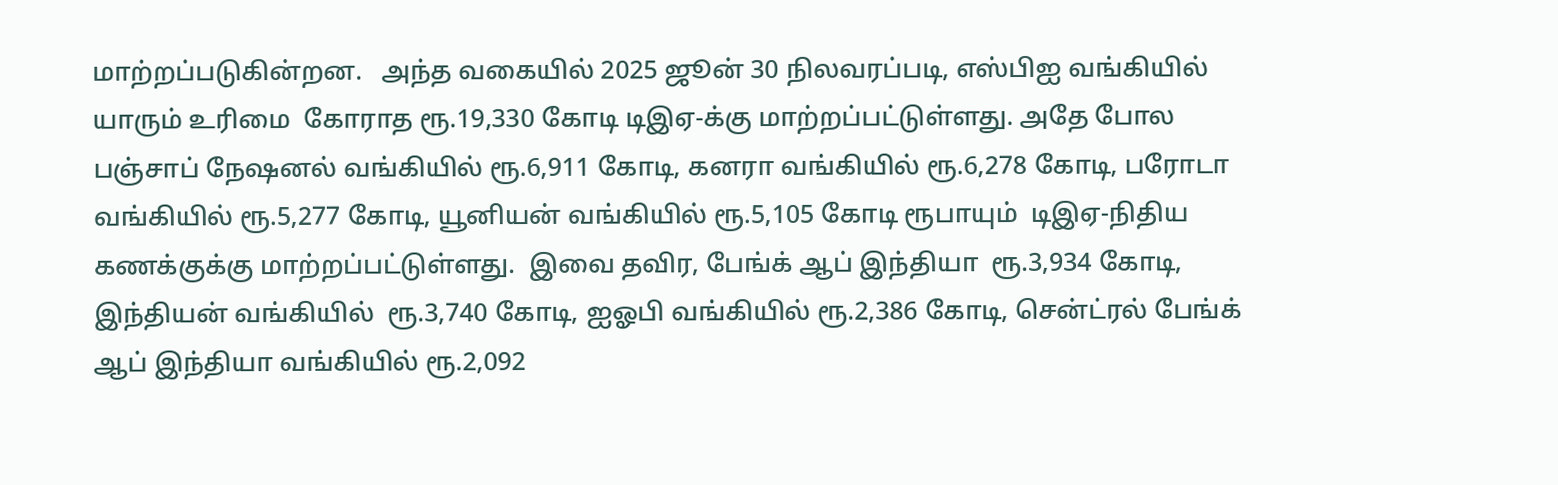மாற்றப்படுகின்றன.   அந்த வகையில் 2025 ஜூன் 30 நிலவரப்படி, எஸ்பிஐ வங்கியில் யாரும் உரிமை  கோராத ரூ.19,330 கோடி டிஇஏ-க்கு மாற்றப்பட்டுள்ளது. அதே போல  பஞ்சாப் நேஷனல் வங்கியில் ரூ.6,911 கோடி, கனரா வங்கியில் ரூ.6,278 கோடி, பரோடா வங்கியில் ரூ.5,277 கோடி, யூனியன் வங்கியில் ரூ.5,105 கோடி ரூபாயும்  டிஇஏ-நிதிய கணக்குக்கு மாற்றப்பட்டுள்ளது.  இவை தவிர, பேங்க் ஆப் இந்தியா  ரூ.3,934 கோடி, இந்தியன் வங்கியில்  ரூ.3,740 கோடி, ஐஓபி வங்கியில் ரூ.2,386 கோடி, சென்ட்ரல் பேங்க் ஆப் இந்தியா வங்கியில் ரூ.2,092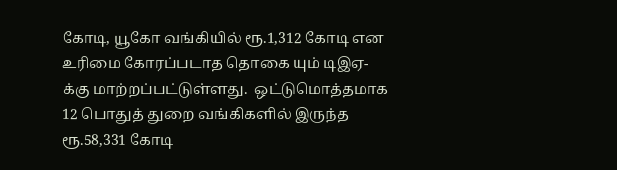கோடி, யூகோ வங்கியில் ரூ.1,312 கோடி என  உரிமை கோரப்படாத தொகை யும் டிஇஏ-க்கு மாற்றப்பட்டுள்ளது.  ஒட்டுமொத்தமாக  12 பொதுத் துறை வங்கிகளில் இருந்த ரூ.58,331 கோடி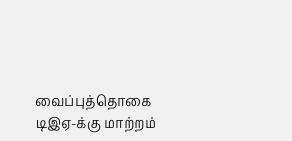வைப்புத்தொகை டிஇஏ-க்கு மாற்றம்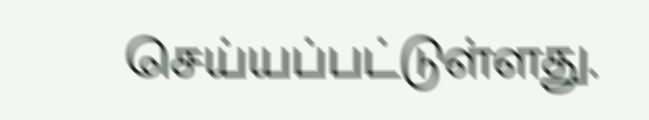செய்யப்பட்டுள்ளது.